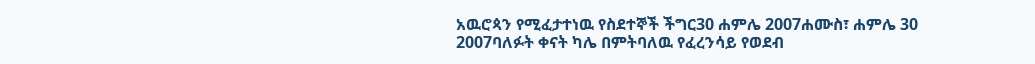አዉሮጳን የሚፈታተነዉ የስደተኞች ችግር30 ሐምሌ 2007ሐሙስ፣ ሐምሌ 30 2007ባለፉት ቀናት ካሌ በምትባለዉ የፈረንሳይ የወደብ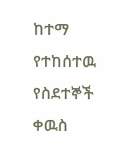ከተማ የተከሰተዉ የስደተኞች ቀዉስ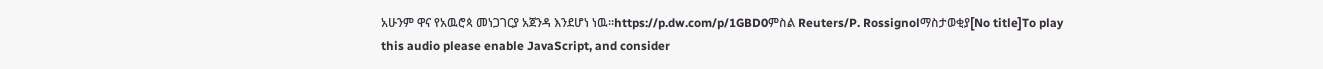አሁንም ዋና የአዉሮጳ መነጋገርያ አጀንዳ እንደሆነ ነዉ።https://p.dw.com/p/1GBD0ምስል Reuters/P. Rossignolማስታወቂያ[No title]To play this audio please enable JavaScript, and consider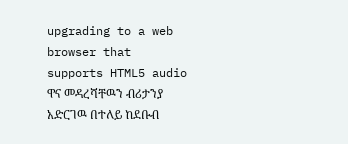upgrading to a web browser that supports HTML5 audio ዋና መዳረሻቸዉን ብሪታንያ አድርገዉ በተለይ ከደቡብ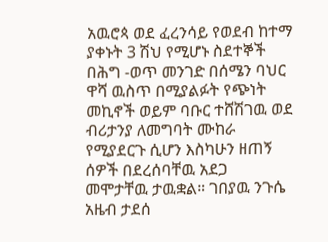አዉሮጳ ወደ ፈረንሳይ የወደብ ከተማ ያቀኑት 3 ሽህ የሚሆኑ ስደተኞች በሕግ -ወጥ መንገድ በሰሜን ባህር ዋሻ ዉስጥ በሚያልፉት የጭነት መኪኖች ወይም ባቡር ተሸሽገዉ ወደ ብሪታንያ ለመግባት ሙከራ የሚያደርጉ ሲሆን እስካሁን ዘጠኝ ሰዎች በደረሰባቸዉ አደጋ መሞታቸዉ ታዉቋል። ገበያዉ ንጉሴ አዜብ ታደሰ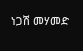ነጋሽ መሃመድ